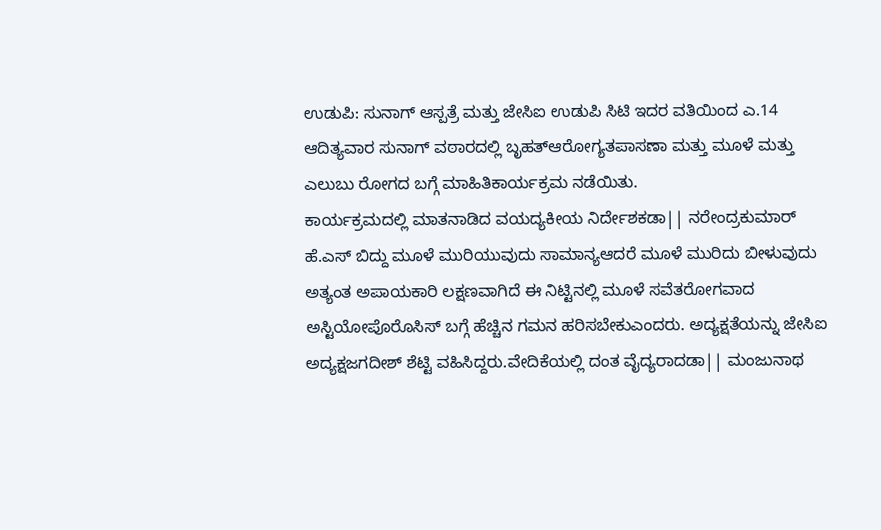ಉಡುಪಿ: ಸುನಾಗ್ ಆಸ್ಪತ್ರೆ ಮತ್ತು ಜೇಸಿಐ ಉಡುಪಿ ಸಿಟಿ ಇದರ ವತಿಯಿಂದ ಎ.14 ಆದಿತ್ಯವಾರ ಸುನಾಗ್ ವಠಾರದಲ್ಲಿ ಬೃಹತ್ಆರೋಗ್ಯತಪಾಸಣಾ ಮತ್ತು ಮೂಳೆ ಮತ್ತು ಎಲುಬು ರೋಗದ ಬಗ್ಗೆ ಮಾಹಿತಿಕಾರ್ಯಕ್ರಮ ನಡೆಯಿತು.
ಕಾರ್ಯಕ್ರಮದಲ್ಲಿ ಮಾತನಾಡಿದ ವಯದ್ಯಕೀಯ ನಿರ್ದೇಶಕಡಾ|| ನರೇಂದ್ರಕುಮಾರ್ ಹೆ.ಎಸ್ ಬಿದ್ದು ಮೂಳೆ ಮುರಿಯುವುದು ಸಾಮಾನ್ಯಆದರೆ ಮೂಳೆ ಮುರಿದು ಬೀಳುವುದು ಅತ್ಯಂತ ಅಪಾಯಕಾರಿ ಲಕ್ಷಣವಾಗಿದೆ ಈ ನಿಟ್ಟಿನಲ್ಲಿ ಮೂಳೆ ಸವೆತರೋಗವಾದ ಅಸ್ಟಿಯೋಪೊರೊಸಿಸ್ ಬಗ್ಗೆ ಹೆಚ್ಚಿನ ಗಮನ ಹರಿಸಬೇಕುಎಂದರು. ಅದ್ಯಕ್ಷತೆಯನ್ನು ಜೇಸಿಐ ಅದ್ಯಕ್ಷಜಗದೀಶ್ ಶೆಟ್ಟಿ ವಹಿಸಿದ್ದರು.ವೇದಿಕೆಯಲ್ಲಿ ದಂತ ವೈದ್ಯರಾದಡಾ|| ಮಂಜುನಾಥ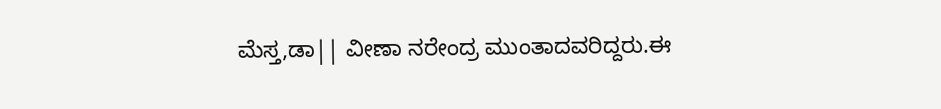ಮೆಸ್ತ,ಡಾ|| ವೀಣಾ ನರೇಂದ್ರ ಮುಂತಾದವರಿದ್ದರು.ಈ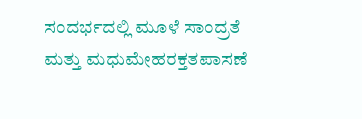ಸಂದರ್ಭದಲ್ಲಿ ಮೂಳೆ ಸಾಂದ್ರತೆ ಮತ್ತು ಮಧುಮೇಹರಕ್ತತಪಾಸಣೆ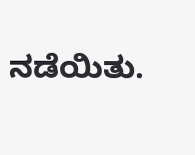ನಡೆಯಿತು.